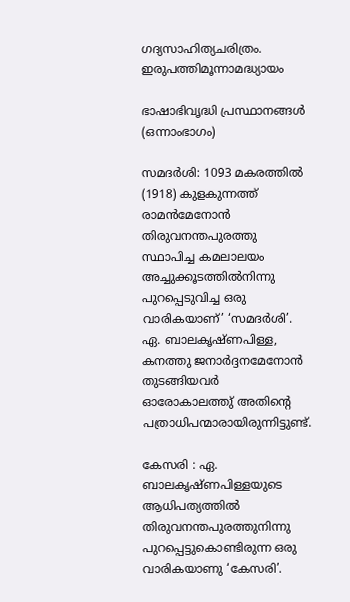ഗദ്യസാഹിത്യചരിത്രം. ഇരുപത്തിമൂന്നാമദ്ധ്യായം

ഭാഷാഭിവൃദ്ധി പ്രസ്ഥാനങ്ങൾ (ഒന്നാംഭാഗം)

സമദർശി: 1093 മകരത്തിൽ (1918) കുളകുന്നത്ത് രാമൻമേനോൻ തിരുവനന്തപുരത്തു സ്ഥാപിച്ച കമലാലയം അച്ചുക്കൂടത്തിൽനിന്നു പുറപ്പെടുവിച്ച ഒരു വാരികയാണ്’ ‘സമദർശി’. ഏ. ബാലകൃഷ്ണപിള്ള, കനത്തു ജനാർദ്ദനമേനോൻ തുടങ്ങിയവർ ഓരോകാലത്തു് അതിൻ്റെ പത്രാധിപന്മാരായിരുന്നിട്ടുണ്ട്.

കേസരി : ഏ. ബാലകൃഷ്ണപിള്ളയുടെ ആധിപത്യത്തിൽ തിരുവനന്തപുരത്തുനിന്നു പുറപ്പെട്ടുകൊണ്ടിരുന്ന ഒരു വാരികയാണു ‘കേസരി’.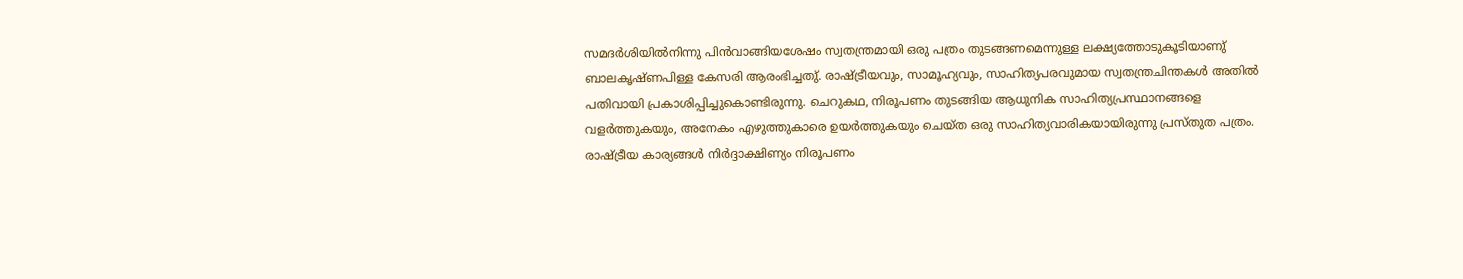സമദർശിയിൽനിന്നു പിൻവാങ്ങിയശേഷം സ്വതന്ത്രമായി ഒരു പത്രം തുടങ്ങണമെന്നുള്ള ലക്ഷ്യത്തോടുകൂടിയാണു് ബാലകൃഷ്ണപിള്ള കേസരി ആരംഭിച്ചതു്. രാഷ്ട്രീയവും, സാമൂഹ്യവും, സാഹിത്യപരവുമായ സ്വതന്ത്രചിന്തകൾ അതിൽ പതിവായി പ്രകാശിപ്പിച്ചുകൊണ്ടിരുന്നു. ചെറുകഥ, നിരൂപണം തുടങ്ങിയ ആധുനിക സാഹിത്യപ്രസ്ഥാനങ്ങളെ വളർത്തുകയും, അനേകം എഴുത്തുകാരെ ഉയർത്തുകയും ചെയ്ത ഒരു സാഹിത്യവാരികയായിരുന്നു പ്രസ്തുത പത്രം. രാഷ്ട്രീയ കാര്യങ്ങൾ നിർദ്ദാക്ഷിണ്യം നിരൂപണം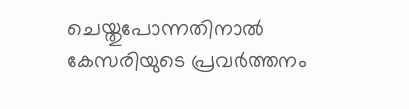ചെയ്തുപോന്നതിനാൽ കേസരിയുടെ പ്രവർത്തനം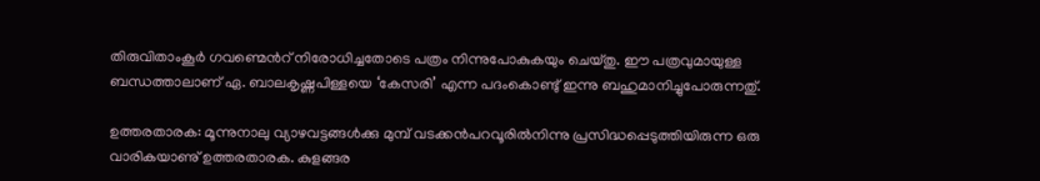തിരുവിതാംകൂർ ഗവണ്മെൻറ് നിരോധിച്ചതോടെ പത്രം നിന്നുപോകുകയും ചെയ്തു. ഈ പത്രവുമായുള്ള ബന്ധത്താലാണ് ഏ. ബാലകൃഷ്ണപിള്ളയെ ‘കേസരി’ എന്ന പദംകൊണ്ടു് ഇന്നു ബഹുമാനിച്ചുപോരുന്നതു്.

ഉത്തരതാരക: മൂന്നുനാലു വ്യാഴവട്ടങ്ങൾക്കു മുമ്പ് വടക്കൻപറവൂരിൽനിന്നു പ്രസിദ്ധപ്പെടുത്തിയിരുന്ന ഒരു വാരികയാണു് ഉത്തരതാരക. കുളങ്ങര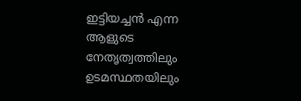ഇട്ടിയച്ചൻ എന്ന ആളുടെ നേതൃത്വത്തിലും ഉടമസ്ഥതയിലും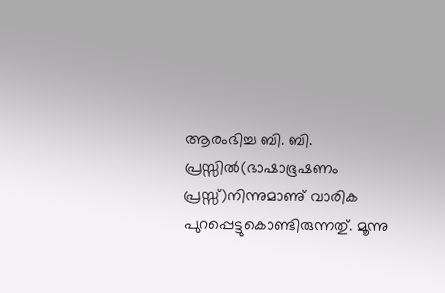ആരംഭിച്ച ബി. ബി. പ്രസ്സിൽ(ഭാഷാഭൂഷണം പ്രസ്സ്)നിന്നുമാണു് വാരിക പുറപ്പെട്ടുകൊണ്ടിരുന്നതു്. മൂന്നു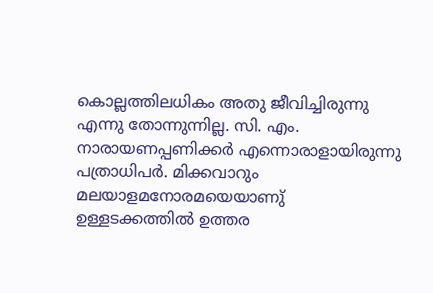കൊല്ലത്തിലധികം അതു ജീവിച്ചിരുന്നു എന്നു തോന്നുന്നില്ല. സി. എം. നാരായണപ്പണിക്കർ എന്നൊരാളായിരുന്നു പത്രാധിപർ. മിക്കവാറും മലയാളമനോരമയെയാണു് ഉള്ളടക്കത്തിൽ ഉത്തര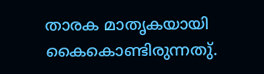താരക മാതൃകയായി കൈകൊണ്ടിരുന്നതു്.